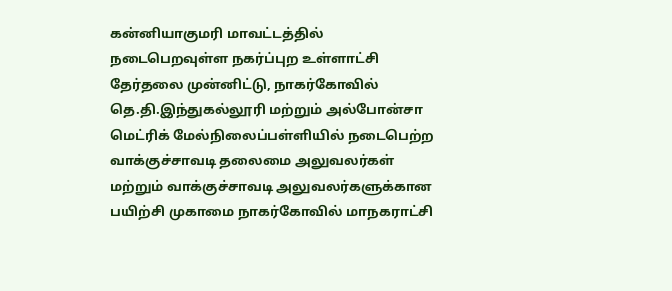கன்னியாகுமரி மாவட்டத்தில் நடைபெறவுள்ள நகர்ப்புற உள்ளாட்சி தேர்தலை முன்னிட்டு, நாகர்கோவில் தெ.தி.இந்துகல்லூரி மற்றும் அல்போன்சா மெட்ரிக் மேல்நிலைப்பள்ளியில் நடைபெற்ற வாக்குச்சாவடி தலைமை அலுவலர்கள் மற்றும் வாக்குச்சாவடி அலுவலர்களுக்கான பயிற்சி முகாமை நாகர்கோவில் மாநகராட்சி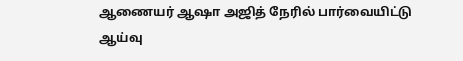ஆணையர் ஆஷா அஜித் நேரில் பார்வையிட்டு ஆய்வு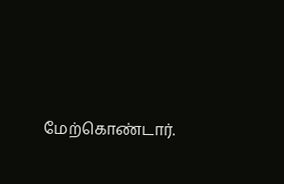மேற்கொண்டார்.